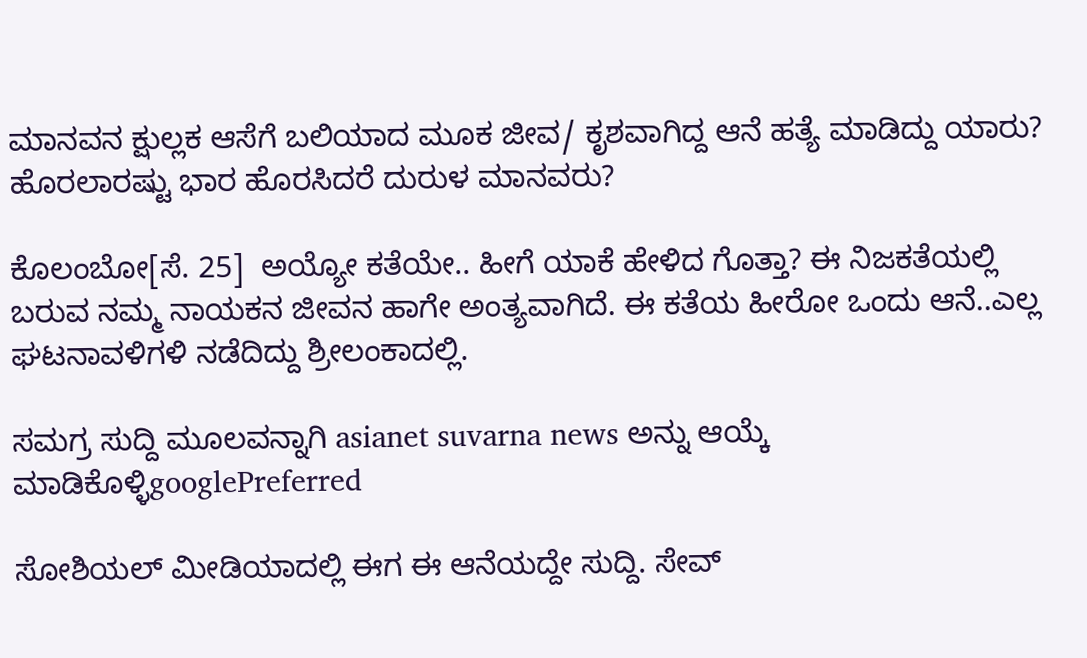ಮಾನವನ ಕ್ಷುಲ್ಲಕ ಆಸೆಗೆ ಬಲಿಯಾದ ಮೂಕ ಜೀವ/ ಕೃಶವಾಗಿದ್ದ ಆನೆ ಹತ್ಯೆ ಮಾಡಿದ್ದು ಯಾರು? ಹೊರಲಾರಷ್ಟು ಭಾರ ಹೊರಸಿದರೆ ದುರುಳ ಮಾನವರು?

ಕೊಲಂಬೋ[ಸೆ. 25]  ಅಯ್ಯೋ ಕತೆಯೇ.. ಹೀಗೆ ಯಾಕೆ ಹೇಳಿದ ಗೊತ್ತಾ? ಈ ನಿಜಕತೆಯಲ್ಲಿ ಬರುವ ನಮ್ಮ ನಾಯಕನ ಜೀವನ ಹಾಗೇ ಅಂತ್ಯವಾಗಿದೆ. ಈ ಕತೆಯ ಹೀರೋ ಒಂದು ಆನೆ..ಎಲ್ಲ ಘಟನಾವಳಿಗಳಿ ನಡೆದಿದ್ದು ಶ್ರೀಲಂಕಾದಲ್ಲಿ.

ಸಮಗ್ರ ಸುದ್ದಿ ಮೂಲವನ್ನಾಗಿ asianet suvarna news ಅನ್ನು ಆಯ್ಕೆ ಮಾಡಿಕೊಳ್ಳಿgooglePreferred

ಸೋಶಿಯಲ್ ಮೀಡಿಯಾದಲ್ಲಿ ಈಗ ಈ ಆನೆಯದ್ದೇ ಸುದ್ದಿ. ಸೇವ್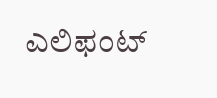ಎಲಿಫಂಟ್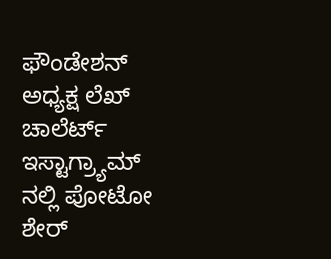ಫೌಂಡೇಶನ್ ಅಧ್ಯಕ್ಷ ಲೆಖ್ ಚಾಲೆರ್ಟ್ ಇಸ್ಟಾಗ್ರ್ಯಾಮ್ ನಲ್ಲಿ ಪೋಟೋ ಶೇರ್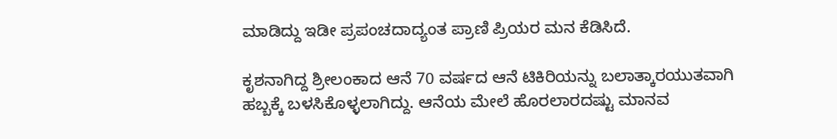ಮಾಡಿದ್ದು ಇಡೀ ಪ್ರಪಂಚದಾದ್ಯಂತ ಪ್ರಾಣಿ ಪ್ರಿಯರ ಮನ ಕೆಡಿಸಿದೆ.

ಕೃಶನಾಗಿದ್ದ ಶ್ರೀಲಂಕಾದ ಆನೆ 70 ವರ್ಷದ ಆನೆ ಟಿಕಿರಿಯನ್ನು ಬಲಾತ್ಕಾರಯುತವಾಗಿ ಹಬ್ಬಕ್ಕೆ ಬಳಸಿಕೊಳ್ಳಲಾಗಿದ್ದು. ಆನೆಯ ಮೇಲೆ ಹೊರಲಾರದಷ್ಟು ಮಾನವ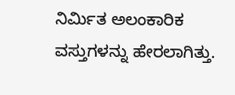ನಿರ್ಮಿತ ಅಲಂಕಾರಿಕ ವಸ್ತುಗಳನ್ನು ಹೇರಲಾಗಿತ್ತು.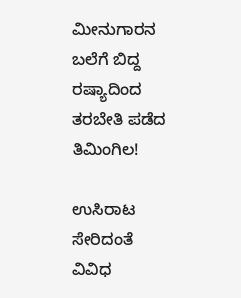ಮೀನುಗಾರನ ಬಲೆಗೆ ಬಿದ್ದ ರಷ್ಯಾದಿಂದ ತರಬೇತಿ ಪಡೆದ ತಿಮಿಂಗಿಲ!

ಉಸಿರಾಟ ಸೇರಿದಂತೆ ವಿವಿಧ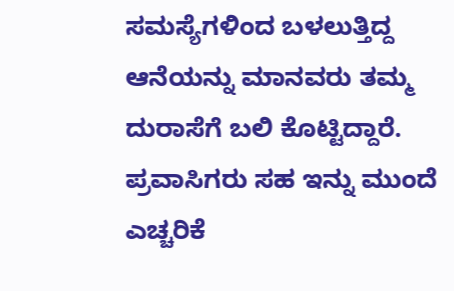ಸಮಸ್ಯೆಗಳಿಂದ ಬಳಲುತ್ತಿದ್ದ ಆನೆಯನ್ನು ಮಾನವರು ತಮ್ಮ ದುರಾಸೆಗೆ ಬಲಿ ಕೊಟ್ಟಿದ್ದಾರೆ. ಪ್ರವಾಸಿಗರು ಸಹ ಇನ್ನು ಮುಂದೆ ಎಚ್ಚರಿಕೆ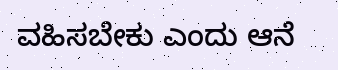ವಹಿಸಬೇಕು ಎಂದು ಆನೆ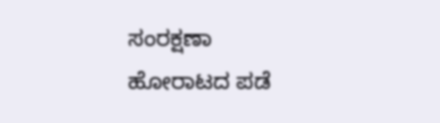ಸಂರಕ್ಷಣಾ ಹೋರಾಟದ ಪಡೆ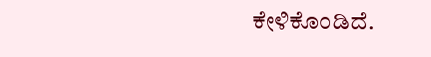ಕೇಳಿಕೊಂಡಿದೆ.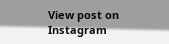View post on Instagram